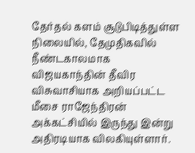தேர்தல் களம் சூடுபிடித்துள்ள நிலையில், தேமுதிகவில் நீண்டகாலமாக விஜயகாந்தின் தீவிர விசுவாசியாக அறியப்பட்ட மீசை ராஜேந்திரன் அக்கட்சியில் இருந்து இன்று அதிரடியாக விலகியுள்ளார்.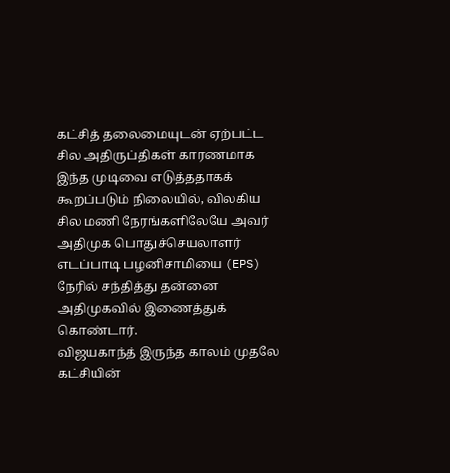கட்சித் தலைமையுடன் ஏற்பட்ட சில அதிருப்திகள் காரணமாக இந்த முடிவை எடுத்ததாகக் கூறப்படும் நிலையில், விலகிய சில மணி நேரங்களிலேயே அவர் அதிமுக பொதுச்செயலாளர் எடப்பாடி பழனிசாமியை (EPS) நேரில் சந்தித்து தன்னை அதிமுகவில் இணைத்துக் கொண்டார்.
விஜயகாந்த் இருந்த காலம் முதலே கட்சியின்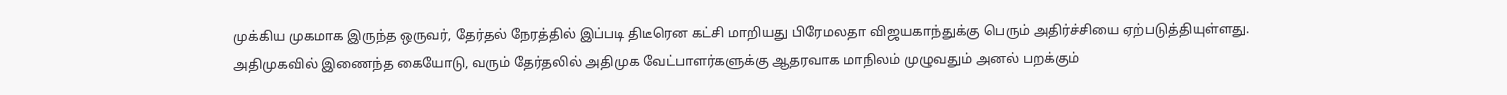முக்கிய முகமாக இருந்த ஒருவர், தேர்தல் நேரத்தில் இப்படி திடீரென கட்சி மாறியது பிரேமலதா விஜயகாந்துக்கு பெரும் அதிர்ச்சியை ஏற்படுத்தியுள்ளது.
அதிமுகவில் இணைந்த கையோடு, வரும் தேர்தலில் அதிமுக வேட்பாளர்களுக்கு ஆதரவாக மாநிலம் முழுவதும் அனல் பறக்கும்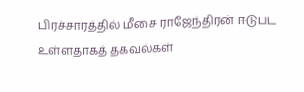பிரச்சாரத்தில் மீசை ராஜேந்திரன் ஈடுபட உள்ளதாகத் தகவல்கள்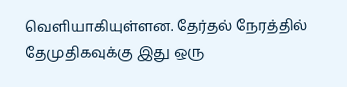வெளியாகியுள்ளன. தேர்தல் நேரத்தில் தேமுதிகவுக்கு இது ஒரு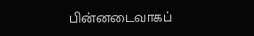பின்னடைவாகப்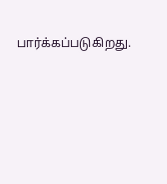பார்க்கப்படுகிறது.